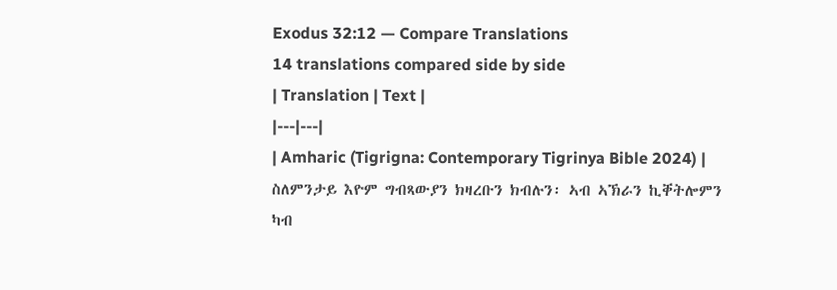Exodus 32:12 — Compare Translations
14 translations compared side by side
| Translation | Text |
|---|---|
| Amharic (Tigrigna: Contemporary Tigrinya Bible 2024) | ስለምንታይ እዮም ግብጻውያን ክዛረቡን ክብሉን፡ ኣብ ኣኽራን ኪቐትሎምን ካብ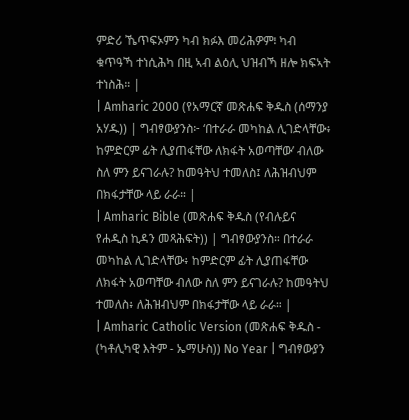ምድሪ ኼጥፍኦምን ካብ ክፉእ መሪሕዎም፧ ካብ ቁጥዓኻ ተነሲሕካ በዚ ኣብ ልዕሊ ህዝብኻ ዘሎ ክፍኣት ተነስሕ። |
| Amharic 2000 (የአማርኛ መጽሐፍ ቅዱስ (ሰማንያ አሃዱ)) | ግብፃውያንስ፦ ‘በተራራ መካከል ሊገድላቸው፥ ከምድርም ፊት ሊያጠፋቸው ለክፋት አወጣቸው’ ብለው ስለ ምን ይናገራሉ? ከመዓትህ ተመለስ፤ ለሕዝብህም በክፋታቸው ላይ ራራ። |
| Amharic Bible (መጽሐፍ ቅዱስ (የብሉይና የሐዲስ ኪዳን መጻሕፍት)) | ግብፃውያንስ። በተራራ መካከል ሊገድላቸው፥ ከምድርም ፊት ሊያጠፋቸው ለክፋት አወጣቸው ብለው ስለ ምን ይናገራሉ? ከመዓትህ ተመለስ፥ ለሕዝብህም በክፋታቸው ላይ ራራ። |
| Amharic Catholic Version (መጽሐፍ ቅዱስ - (ካቶሊካዊ እትም - ኤማሁስ)) No Year | ግብፃውያን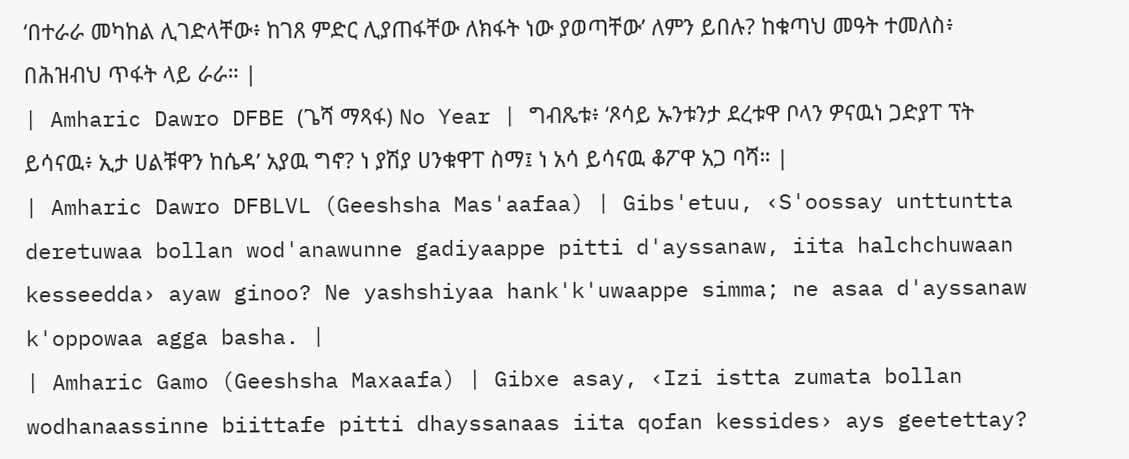‘በተራራ መካከል ሊገድላቸው፥ ከገጸ ምድር ሊያጠፋቸው ለክፋት ነው ያወጣቸው’ ለምን ይበሉ? ከቁጣህ መዓት ተመለስ፥ በሕዝብህ ጥፋት ላይ ራራ። |
| Amharic Dawro DFBE (ጌሻ ማጻፋ) No Year | ግብጼቱ፥ ‘ጾሳይ ኡንቱንታ ደረቱዋ ቦላን ዎናዉነ ጋድያፐ ፕት ይሳናዉ፥ ኢታ ሀልቹዋን ከሴዳ’ አያዉ ግኖ? ነ ያሽያ ሀንቁዋፐ ስማ፤ ነ አሳ ይሳናዉ ቆፖዋ አጋ ባሻ። |
| Amharic Dawro DFBLVL (Geeshsha Mas'aafaa) | Gibs'etuu, ‹S'oossay unttuntta deretuwaa bollan wod'anawunne gadiyaappe pitti d'ayssanaw, iita halchchuwaan kesseedda› ayaw ginoo? Ne yashshiyaa hank'k'uwaappe simma; ne asaa d'ayssanaw k'oppowaa agga basha. |
| Amharic Gamo (Geeshsha Maxaafa) | Gibxe asay, ‹Izi istta zumata bollan wodhanaassinne biittafe pitti dhayssanaas iita qofan kessides› ays geetettay?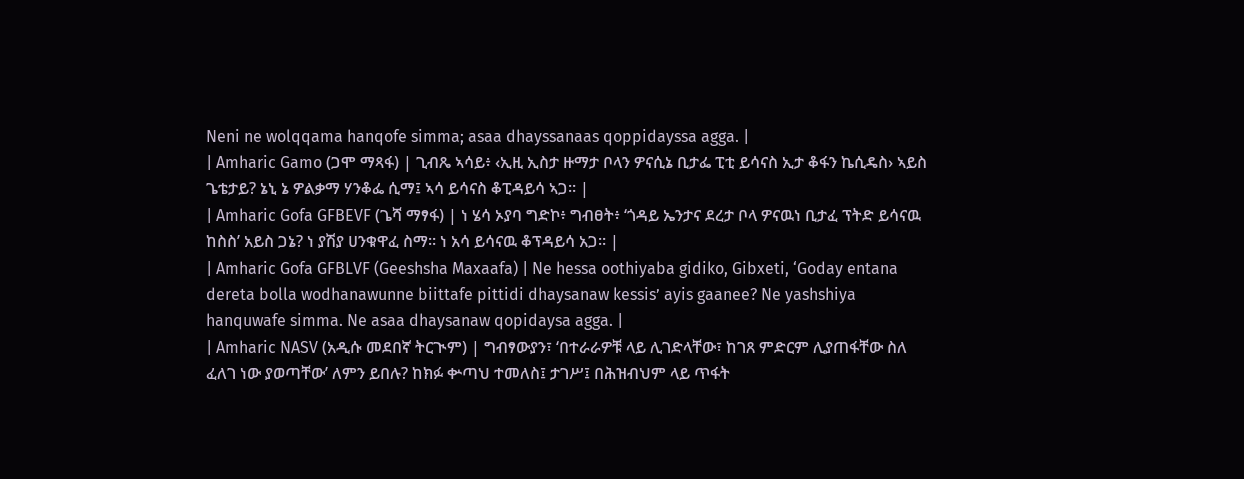Neni ne wolqqama hanqofe simma; asaa dhayssanaas qoppidayssa agga. |
| Amharic Gamo (ጋሞ ማጻፋ) | ጊብጼ ኣሳይ፥ ‹ኢዚ ኢስታ ዙማታ ቦላን ዎናሲኔ ቢታፌ ፒቲ ይሳናስ ኢታ ቆፋን ኬሲዴስ› ኣይስ ጌቴታይ? ኔኒ ኔ ዎልቃማ ሃንቆፌ ሲማ፤ ኣሳ ይሳናስ ቆፒዳይሳ ኣጋ። |
| Amharic Gofa GFBEVF (ጌሻ ማፃፋ) | ነ ሄሳ ኦያባ ግድኮ፥ ግብፀት፥ ‘ጎዳይ ኤንታና ደረታ ቦላ ዎናዉነ ቢታፈ ፕትድ ይሳናዉ ከስስ’ አይስ ጋኔ? ነ ያሽያ ሀንቁዋፈ ስማ። ነ አሳ ይሳናዉ ቆፕዳይሳ አጋ። |
| Amharic Gofa GFBLVF (Geeshsha Maxaafa) | Ne hessa oothiyaba gidiko, Gibxeti, ‘Goday entana dereta bolla wodhanawunne biittafe pittidi dhaysanaw kessis’ ayis gaanee? Ne yashshiya hanquwafe simma. Ne asaa dhaysanaw qopidaysa agga. |
| Amharic NASV (አዲሱ መደበኛ ትርጒም) | ግብፃውያን፣ ‘በተራራዎቹ ላይ ሊገድላቸው፣ ከገጸ ምድርም ሊያጠፋቸው ስለ ፈለገ ነው ያወጣቸው’ ለምን ይበሉ? ከክፉ ቍጣህ ተመለስ፤ ታገሥ፤ በሕዝብህም ላይ ጥፋት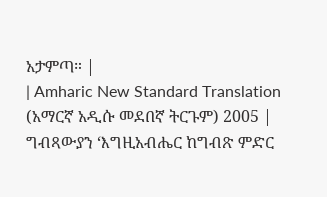አታምጣ። |
| Amharic New Standard Translation (አማርኛ አዲሱ መደበኛ ትርጉም) 2005 | ግብጻውያን ‘እግዚአብሔር ከግብጽ ምድር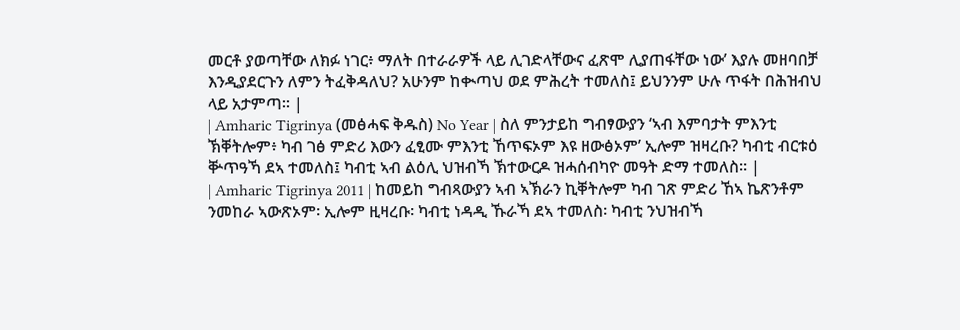መርቶ ያወጣቸው ለክፉ ነገር፥ ማለት በተራራዎች ላይ ሊገድላቸውና ፈጽሞ ሊያጠፋቸው ነው’ እያሉ መዘባበቻ እንዲያደርጉን ለምን ትፈቅዳለህ? አሁንም ከቊጣህ ወደ ምሕረት ተመለስ፤ ይህንንም ሁሉ ጥፋት በሕዝብህ ላይ አታምጣ። |
| Amharic Tigrinya (መፅሓፍ ቅዱስ) No Year | ስለ ምንታይከ ግብፃውያን ‘ኣብ እምባታት ምእንቲ ኽቐትሎም፥ ካብ ገፅ ምድሪ እውን ፈፂሙ ምእንቲ ኸጥፍኦም እዩ ዘውፅኦም’ ኢሎም ዝዛረቡ? ካብቲ ብርቱዕ ቝጥዓኻ ደኣ ተመለስ፤ ካብቲ ኣብ ልዕሊ ህዝብኻ ኽተውርዶ ዝሓሰብካዮ መዓት ድማ ተመለስ። |
| Amharic Tigrinya 2011 | ከመይከ ግብጻውያን ኣብ ኣኽራን ኪቐትሎም ካብ ገጽ ምድሪ ኸኣ ኬጽንቶም ንመከራ ኣውጽኦም፡ ኢሎም ዚዛረቡ፡ ካብቲ ነዳዲ ኹራኻ ደኣ ተመለስ፡ ካብቲ ንህዝብኻ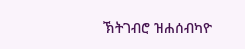ኽትገብሮ ዝሐሰብካዮ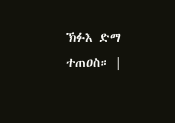ኽፉእ ድማ ተጠዐስ። |